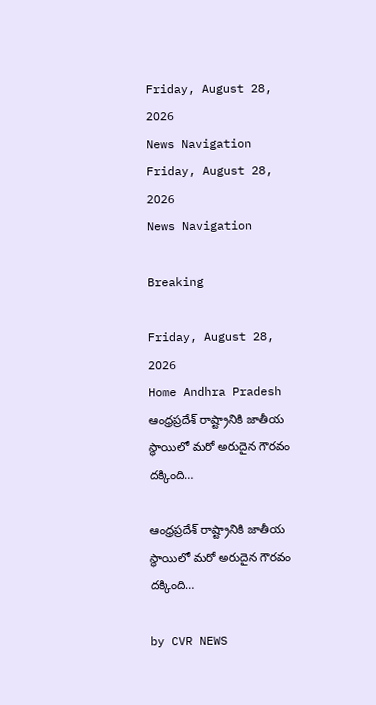Friday, August 28, 2026
News Navigation
Friday, August 28, 2026
News Navigation

Breaking

Friday, August 28, 2026
Home Andhra Pradesh ఆంధ్రప్రదేశ్ రాష్ట్రానికి జాతీయ స్థాయిలో మరో అరుదైన గౌరవం దక్కింది…

ఆంధ్రప్రదేశ్ రాష్ట్రానికి జాతీయ స్థాయిలో మరో అరుదైన గౌరవం దక్కింది…

by CVR NEWS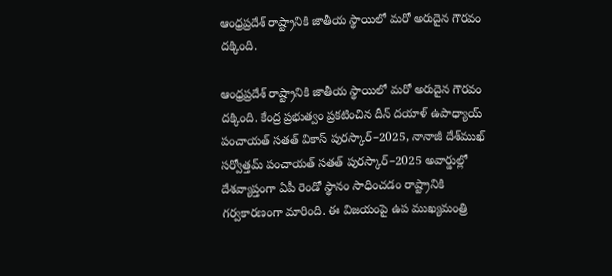ఆంధ్రప్రదేశ్ రాష్ట్రానికి జాతీయ స్థాయిలో మరో అరుదైన గౌరవం దక్కింది.

ఆంధ్రప్రదేశ్ రాష్ట్రానికి జాతీయ స్థాయిలో మరో అరుదైన గౌరవం దక్కింది. కేంద్ర ప్రభుత్వం ప్రకటించిన దీన్ దయాళ్ ఉపాధ్యాయ్ పంచాయత్ సతత్ వికాస్ పురస్కార్–2025, నానాజీ దేశ్‌ముఖ్ సర్వోత్తమ్ పంచాయత్ సతత్ పురస్కార్–2025 అవార్డుల్లో దేశవ్యాప్తంగా ఏపీ రెండో స్థానం సాధించడం రాష్ట్రానికి గర్వకారణంగా మారింది. ఈ విజయంపై ఉప ముఖ్యమంత్రి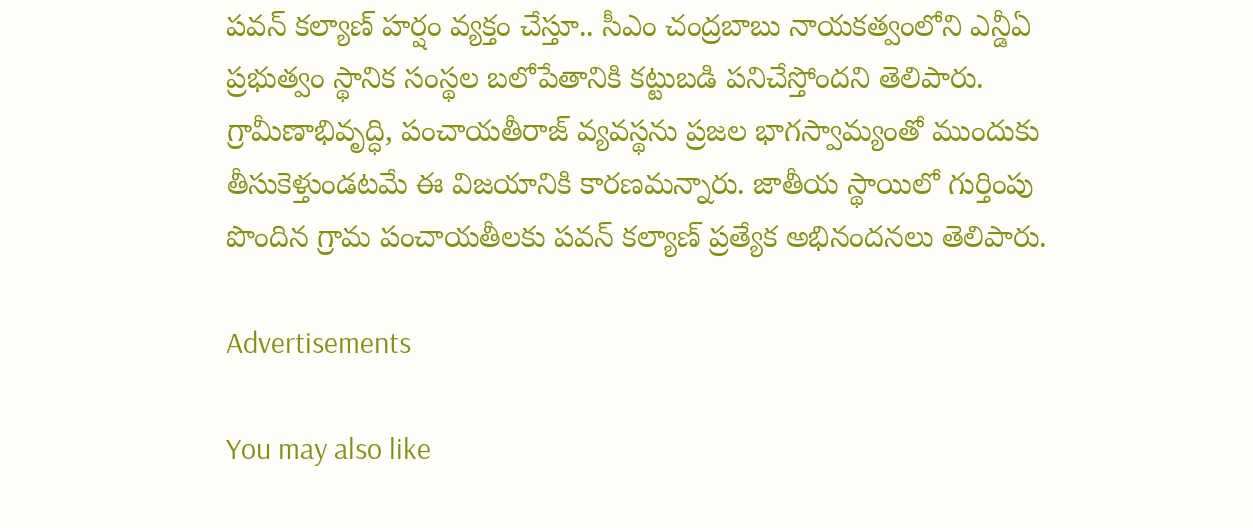పవన్ కల్యాణ్ హర్షం వ్యక్తం చేస్తూ.. సీఎం చంద్రబాబు నాయకత్వంలోని ఎన్డీఏ ప్రభుత్వం స్థానిక సంస్థల బలోపేతానికి కట్టుబడి పనిచేస్తోందని తెలిపారు. గ్రామీణాభివృద్ధి, పంచాయతీరాజ్ వ్యవస్థను ప్రజల భాగస్వామ్యంతో ముందుకు తీసుకెళ్తుండటమే ఈ విజయానికి కారణమన్నారు. జాతీయ స్థాయిలో గుర్తింపు పొందిన గ్రామ పంచాయతీలకు పవన్ కల్యాణ్ ప్రత్యేక అభినందనలు తెలిపారు.

Advertisements

You may also like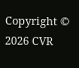Copyright © 2026 CVR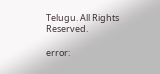Telugu. All Rights Reserved.

error: